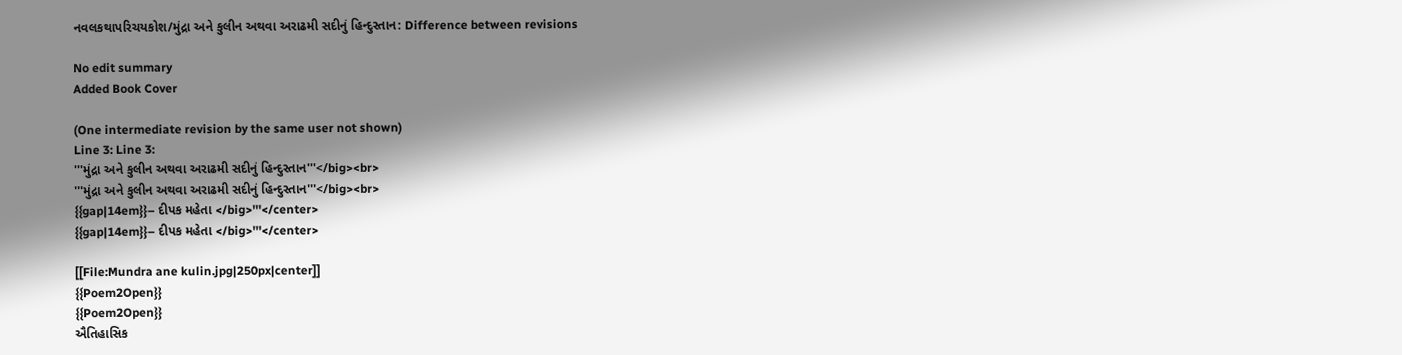નવલકથાપરિચયકોશ/મુંદ્રા અને કુલીન અથવા અરાઢમી સદીનું હિન્દુસ્તાન: Difference between revisions

No edit summary
Added Book Cover

(One intermediate revision by the same user not shown)
Line 3: Line 3:
'''મુંદ્રા અને કુલીન અથવા અરાઢમી સદીનું હિન્દુસ્તાન'''</big><br>
'''મુંદ્રા અને કુલીન અથવા અરાઢમી સદીનું હિન્દુસ્તાન'''</big><br>
{{gap|14em}}– દીપક મહેતા </big>'''</center>
{{gap|14em}}– દીપક મહેતા </big>'''</center>

[[File:Mundra ane kulin.jpg|250px|center]]
{{Poem2Open}}
{{Poem2Open}}
ઐતિહાસિક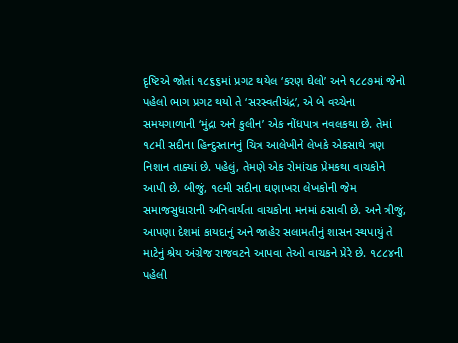દૃષ્ટિએ જોતાં ૧૮૬૬માં પ્રગટ થયેલ ‘કરણ ઘેલો’ અને ૧૮૮૭માં જેનો પહેલો ભાગ પ્રગટ થયો તે ‘સરસ્વતીચંદ્ર’, એ બે વચ્ચેના સમયગાળાની ‘મુંદ્રા અને કુલીન’ એક નોંધપાત્ર નવલકથા છે. તેમાં ૧૮મી સદીના હિન્દુસ્તાનનું ચિત્ર આલેખીને લેખકે એકસાથે ત્રણ નિશાન તાક્યાં છે. પહેલું, તેમણે એક રોમાંચક પ્રેમકથા વાચકોને આપી છે. બીજું, ૧૯મી સદીના ઘણાખરા લેખકોની જેમ સમાજસુધારાની અનિવાર્યતા વાચકોના મનમાં ઠસાવી છે. અને ત્રીજું, આપણા દેશમાં કાયદાનું અને જાહેર સલામતીનું શાસન સ્થપાયું તે માટેનું શ્રેય અંગ્રેજ રાજવટને આપવા તેઓ વાચકને પ્રેરે છે. ૧૮૮૪ની પહેલી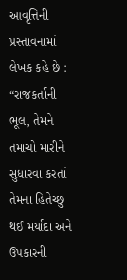આવૃત્તિની પ્રસ્તાવનામાં લેખક કહે છે : “રાજકર્તાની ભૂલ, તેમને તમાચો મારીને સુધારવા કરતાં તેમના હિતેચ્છુ થઈ મર્યાદા અને ઉપકારની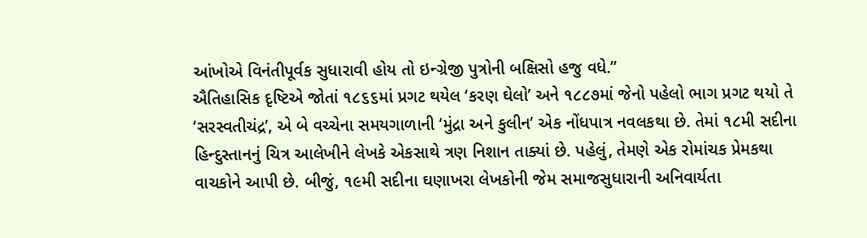આંખોએ વિનંતીપૂર્વક સુધારાવી હોય તો ઇન્ગ્રેજી પુત્રોની બક્ષિસો હજુ વધે.”
ઐતિહાસિક દૃષ્ટિએ જોતાં ૧૮૬૬માં પ્રગટ થયેલ ‘કરણ ઘેલો’ અને ૧૮૮૭માં જેનો પહેલો ભાગ પ્રગટ થયો તે ‘સરસ્વતીચંદ્ર’, એ બે વચ્ચેના સમયગાળાની ‘મુંદ્રા અને કુલીન’ એક નોંધપાત્ર નવલકથા છે. તેમાં ૧૮મી સદીના હિન્દુસ્તાનનું ચિત્ર આલેખીને લેખકે એકસાથે ત્રણ નિશાન તાક્યાં છે. પહેલું, તેમણે એક રોમાંચક પ્રેમકથા વાચકોને આપી છે. બીજું, ૧૯મી સદીના ઘણાખરા લેખકોની જેમ સમાજસુધારાની અનિવાર્યતા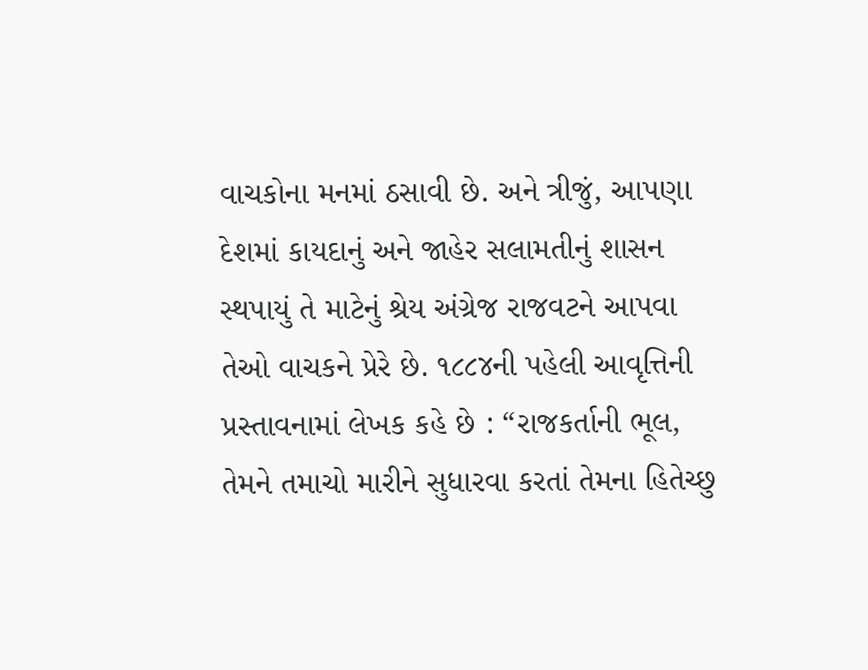વાચકોના મનમાં ઠસાવી છે. અને ત્રીજું, આપણા દેશમાં કાયદાનું અને જાહેર સલામતીનું શાસન સ્થપાયું તે માટેનું શ્રેય અંગ્રેજ રાજવટને આપવા તેઓ વાચકને પ્રેરે છે. ૧૮૮૪ની પહેલી આવૃત્તિની પ્રસ્તાવનામાં લેખક કહે છે : “રાજકર્તાની ભૂલ, તેમને તમાચો મારીને સુધારવા કરતાં તેમના હિતેચ્છુ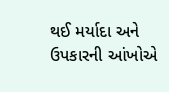થઈ મર્યાદા અને ઉપકારની આંખોએ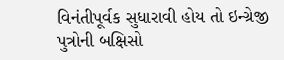વિનંતીપૂર્વક સુધારાવી હોય તો ઇન્ગ્રેજી પુત્રોની બક્ષિસો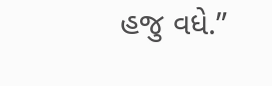હજુ વધે.”